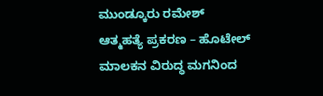ಮುಂಡ್ಕೂರು ರಮೇಶ್‌ ಆತ್ಮಹತ್ಯೆ ಪ್ರಕರಣ – ಹೊಟೇಲ್‌ ಮಾಲಕನ ವಿರುದ್ಧ ಮಗನಿಂದ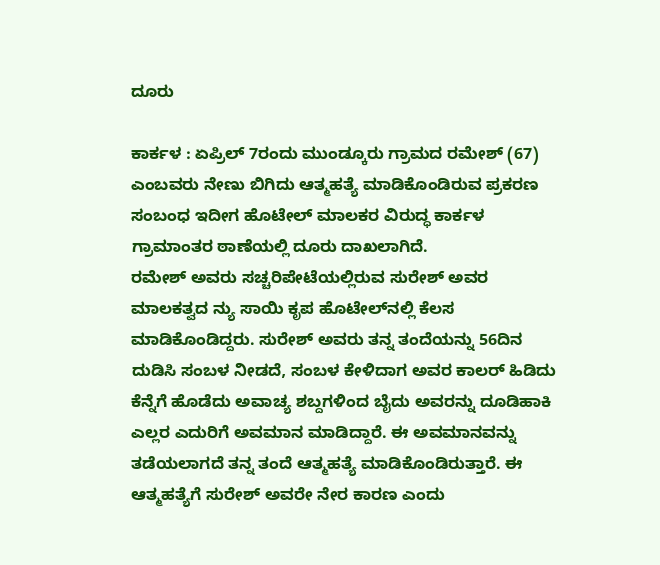ದೂರು

ಕಾರ್ಕಳ : ಏಪ್ರಿಲ್‌ 7ರಂದು ಮುಂಡ್ಕೂರು ಗ್ರಾಮದ ರಮೇಶ್‌ (67) ಎಂಬವರು ನೇಣು ಬಿಗಿದು ಆತ್ಮಹತ್ಯೆ ಮಾಡಿಕೊಂಡಿರುವ ಪ್ರಕರಣ ಸಂಬಂಧ ಇದೀಗ ಹೊಟೇಲ್‌ ಮಾಲಕರ ವಿರುದ್ಧ ಕಾರ್ಕಳ ಗ್ರಾಮಾಂತರ ಠಾಣೆಯಲ್ಲಿ ದೂರು ದಾಖಲಾಗಿದೆ.
ರಮೇಶ್‌ ಅವರು ಸಚ್ಚರಿಪೇಟೆಯಲ್ಲಿರುವ ಸುರೇಶ್‌ ಅವರ ಮಾಲಕತ್ವದ ನ್ಯು ಸಾಯಿ ಕೃಪ ಹೊಟೇಲ್‌ನಲ್ಲಿ ಕೆಲಸ ಮಾಡಿಕೊಂಡಿದ್ದರು. ಸುರೇಶ್‌ ಅವರು ತನ್ನ ತಂದೆಯನ್ನು 56ದಿನ ದುಡಿಸಿ ಸಂಬಳ ನೀಡದೆ, ಸಂಬಳ ಕೇಳಿದಾಗ ಅವರ ಕಾಲರ್‌ ಹಿಡಿದು ಕೆನ್ನೆಗೆ ಹೊಡೆದು ಅವಾಚ್ಯ ಶಬ್ದಗಳಿಂದ ಬೈದು ಅವರನ್ನು ದೂಡಿಹಾಕಿ ಎಲ್ಲರ ಎದುರಿಗೆ ಅವಮಾನ ಮಾಡಿದ್ದಾರೆ. ಈ ಅವಮಾನವನ್ನು ತಡೆಯಲಾಗದೆ ತನ್ನ ತಂದೆ ಆತ್ಮಹತ್ಯೆ ಮಾಡಿಕೊಂಡಿರುತ್ತಾರೆ. ಈ ಆತ್ಮಹತ್ಯೆಗೆ ಸುರೇಶ್‌ ಅವರೇ ನೇರ ಕಾರಣ ಎಂದು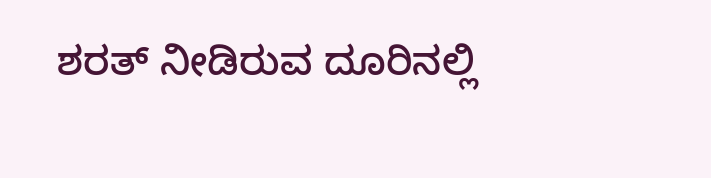ಶರತ್‌ ನೀಡಿರುವ ದೂರಿನಲ್ಲಿ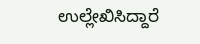ಉಲ್ಲೇಖಿಸಿದ್ದಾರೆ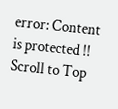error: Content is protected !!
Scroll to Top